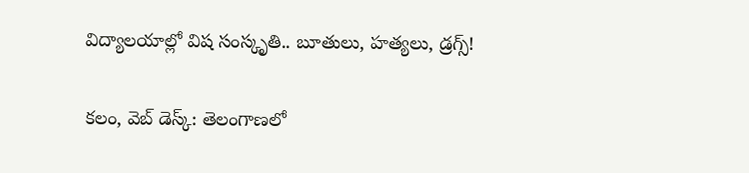విద్యాలయాల్లో విష సంస్కృతి.. బూతులు, హత్యలు, డ్రగ్స్!

కలం, వెబ్ డెస్క్: తెలంగాణలో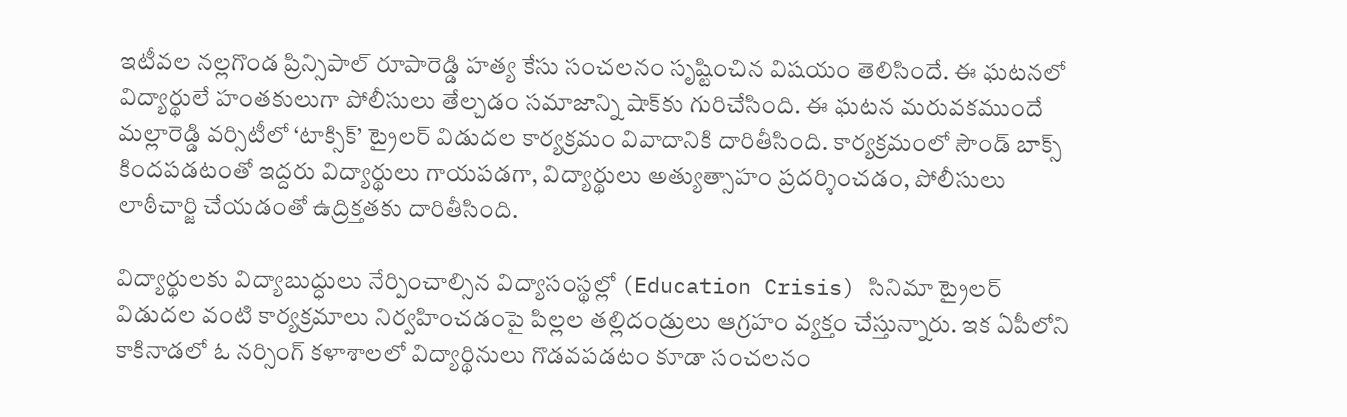ఇటీవల నల్లగొండ ప్రిన్సిపాల్ రూపారెడ్డి హత్య కేసు సంచలనం సృష్టించిన విషయం తెలిసిందే. ఈ ఘటనలో విద్యార్థులే హంతకులుగా పోలీసులు తేల్చడం సమాజాన్ని షాక్‌కు గురిచేసింది. ఈ ఘటన మరువకముందే మల్లారెడ్డి వర్సిటీలో ‘టాక్సిక్’ ట్రైలర్ విడుదల కార్యక్రమం వివాదానికి దారితీసింది. కార్యక్రమంలో సౌండ్ బాక్స్ కిందపడటంతో ఇద్దరు విద్యార్థులు గాయపడగా, విద్యార్థులు అత్యుత్సాహం ప్రదర్శించడం, పోలీసులు లాఠీచార్జి చేయడంతో ఉద్రిక్తతకు దారితీసింది.

విద్యార్థులకు విద్యాబుద్ధులు నేర్పించాల్సిన విద్యాసంస్థల్లో (Education Crisis) సినిమా ట్రైలర్ విడుదల వంటి కార్యక్రమాలు నిర్వహించడంపై పిల్లల తల్లిదండ్రులు ఆగ్రహం వ్యక్తం చేస్తున్నారు. ఇక ఏపీలోని కాకినాడలో ఓ నర్సింగ్ కళాశాలలో విద్యార్థినులు గొడవపడటం కూడా సంచలనం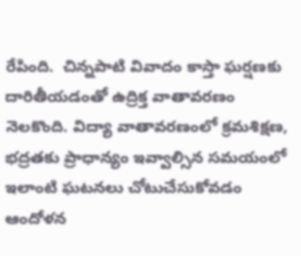రేపింది.  చిన్నపాటి వివాదం కాస్తా ఘర్షణకు దారితీయడంతో ఉద్రిక్త వాతావరణం నెలకొంది. విద్యా వాతావరణంలో క్రమశిక్షణ, భద్రతకు ప్రాధాన్యం ఇవ్వాల్సిన సమయంలో ఇలాంటి ఘటనలు చోటుచేసుకోవడం ఆందోళన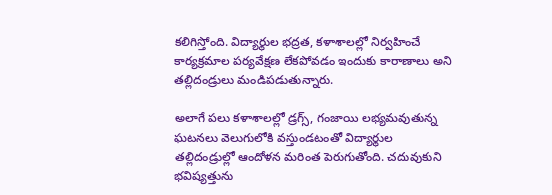కలిగిస్తోంది. విద్యార్థుల భద్రత, కళాశాలల్లో నిర్వహించే కార్యక్రమాల పర్యవేక్షణ లేకపోవడం ఇందుకు కారాణాలు అని తల్లిదండ్రులు మండిపడుతున్నారు.

అలాగే పలు కళాశాలల్లో డ్రగ్స్, గంజాయి లభ్యమవుతున్న ఘటనలు వెలుగులోకి వస్తుండటంతో విద్యార్థుల తల్లిదండ్రుల్లో ఆందోళన మరింత పెరుగుతోంది. చదువుకుని భవిష్యత్తును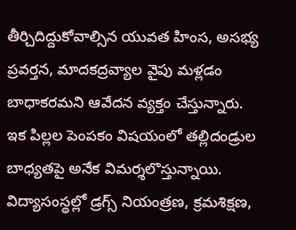తీర్చిదిద్దుకోవాల్సిన యువత హింస, అసభ్య ప్రవర్తన, మాదకద్రవ్యాల వైపు మళ్లడం బాధాకరమని ఆవేదన వ్యక్తం చేస్తున్నారు. ఇక పిల్లల పెంపకం విషయంలో తల్లిదండ్రుల బాధ్యతపై అనేక విమర్శలొస్తున్నాయి. విద్యాసంస్థల్లో డ్రగ్స్ నియంత్రణ, క్రమశిక్షణ,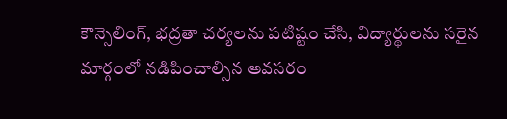కౌన్సెలింగ్, భద్రతా చర్యలను పటిష్టం చేసి, విద్యార్థులను సరైన మార్గంలో నడిపించాల్సిన అవసరం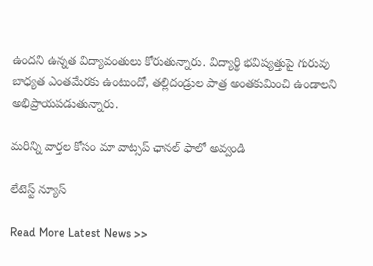ఉందని ఉన్నత విద్యావంతులు కోరుతున్నారు. విద్యార్థి భవిష్యత్తుపై గురువు బాధ్యత ఎంతమేరకు ఉంటుందో, తల్లిదండ్రుల పాత్ర అంతకుమించి ఉండాలని అభిప్రాయపడుతున్నారు.

మ‌రిన్ని వార్త‌ల కోసం మా వాట్స‌ప్ ఛాన‌ల్ ఫాలో అవ్వండి

లేటెస్ట్ న్యూస్‌

Read More Latest News >>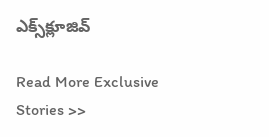ఎక్స్‌క్లూజివ్‌

Read More Exclusive Stories >>